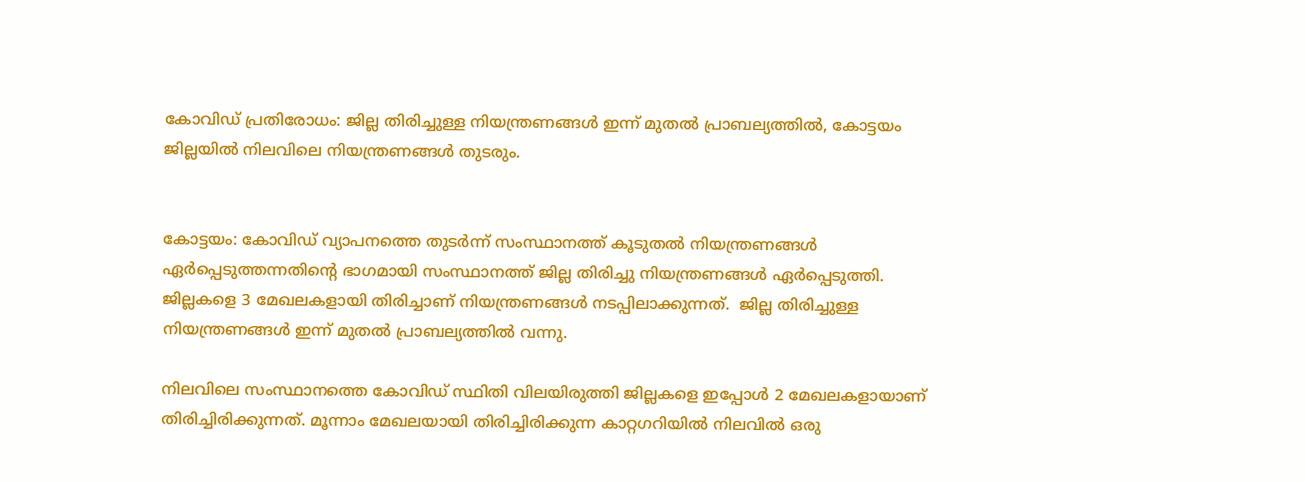കോവിഡ് പ്രതിരോധം: ജില്ല തിരിച്ചുള്ള നിയന്ത്രണങ്ങൾ ഇന്ന് മുതൽ പ്രാബല്യത്തിൽ, കോട്ടയം ജില്ലയിൽ നിലവിലെ നിയന്ത്രണങ്ങൾ തുടരും.


കോട്ടയം: കോവിഡ് വ്യാപനത്തെ തുടർന്ന് സംസ്ഥാനത്ത് കൂടുതൽ നിയന്ത്രണങ്ങൾ ഏർപ്പെടുത്തന്നതിന്റെ ഭാഗമായി സംസ്ഥാനത്ത് ജില്ല തിരിച്ചു നിയന്ത്രണങ്ങൾ ഏർപ്പെടുത്തി. ജില്ലകളെ 3 മേഖലകളായി തിരിച്ചാണ് നിയന്ത്രണങ്ങൾ നടപ്പിലാക്കുന്നത്.  ജില്ല തിരിച്ചുള്ള നിയന്ത്രണങ്ങൾ ഇന്ന് മുതൽ പ്രാബല്യത്തിൽ വന്നു.

നിലവിലെ സംസ്ഥാനത്തെ കോവിഡ് സ്ഥിതി വിലയിരുത്തി ജില്ലകളെ ഇപ്പോൾ 2 മേഖലകളായാണ് തിരിച്ചിരിക്കുന്നത്. മൂന്നാം മേഖലയായി തിരിച്ചിരിക്കുന്ന കാറ്റഗറിയിൽ നിലവിൽ ഒരു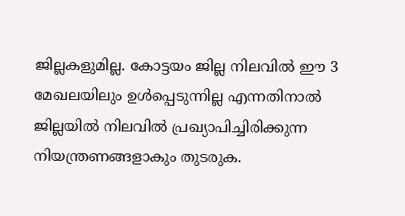ജില്ലകളുമില്ല. കോട്ടയം ജില്ല നിലവിൽ ഈ 3 മേഖലയിലും ഉൾപ്പെടുന്നില്ല എന്നതിനാൽ ജില്ലയിൽ നിലവിൽ പ്രഖ്യാപിച്ചിരിക്കുന്ന നിയന്ത്രണങ്ങളാകും തുടരുക.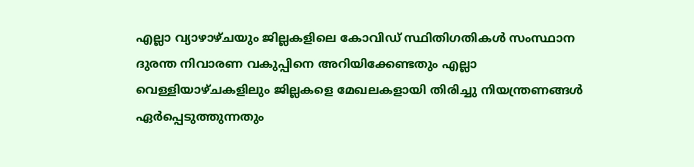എല്ലാ വ്യാഴാഴ്ചയും ജില്ലകളിലെ കോവിഡ് സ്ഥിതിഗതികൾ സംസ്ഥാന ദുരന്ത നിവാരണ വകുപ്പിനെ അറിയിക്കേണ്ടതും എല്ലാ വെള്ളിയാഴ്ചകളിലും ജില്ലകളെ മേഖലകളായി തിരിച്ചു നിയന്ത്രണങ്ങൾ ഏർപ്പെടുത്തുന്നതും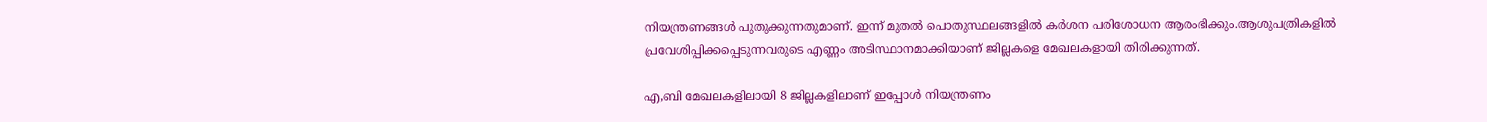നിയന്ത്രണങ്ങൾ പുതുക്കുന്നതുമാണ്. ഇന്ന് മുതൽ പൊതുസ്ഥലങ്ങളിൽ കർശന പരിശോധന ആരംഭിക്കും.ആശുപത്രികളിൽ പ്രവേശിപ്പിക്കപ്പെടുന്നവരുടെ എണ്ണം അടിസ്ഥാനമാക്കിയാണ് ജില്ലകളെ മേഖലകളായി തിരിക്കുന്നത്.

എ,ബി മേഖലകളിലായി 8 ജില്ലകളിലാണ് ഇപ്പോൾ നിയന്ത്രണം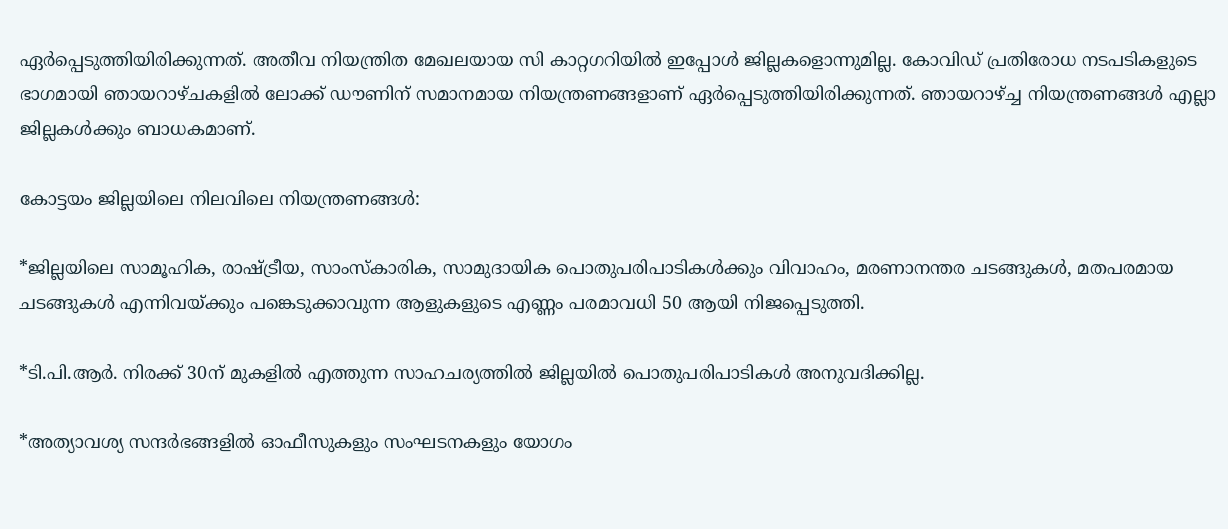ഏർപ്പെടുത്തിയിരിക്കുന്നത്. അതീവ നിയന്ത്രിത മേഖലയായ സി കാറ്റഗറിയിൽ ഇപ്പോൾ ജില്ലകളൊന്നുമില്ല. കോവിഡ് പ്രതിരോധ നടപടികളുടെ ഭാഗമായി ഞായറാഴ്ചകളിൽ ലോക്ക് ഡൗണിന് സമാനമായ നിയന്ത്രണങ്ങളാണ് ഏർപ്പെടുത്തിയിരിക്കുന്നത്. ഞായറാഴ്ച്ച നിയന്ത്രണങ്ങൾ എല്ലാ ജില്ലകൾക്കും ബാധകമാണ്.

കോട്ടയം ജില്ലയിലെ നിലവിലെ നിയന്ത്രണങ്ങൾ:

*ജില്ലയിലെ സാമൂഹിക, രാഷ്ട്രീയ, സാംസ്‌കാരിക, സാമുദായിക പൊതുപരിപാടികൾക്കും വിവാഹം, മരണാനന്തര ചടങ്ങുകൾ, മതപരമായ ചടങ്ങുകൾ എന്നിവയ്ക്കും പങ്കെടുക്കാവുന്ന ആളുകളുടെ എണ്ണം പരമാവധി 50 ആയി നിജപ്പെടുത്തി.

*ടി.പി.ആർ. നിരക്ക് 30ന് മുകളിൽ എത്തുന്ന സാഹചര്യത്തിൽ ജില്ലയിൽ പൊതുപരിപാടികൾ അനുവദിക്കില്ല.

*അത്യാവശ്യ സന്ദർഭങ്ങളിൽ ഓഫീസുകളും സംഘടനകളും യോഗം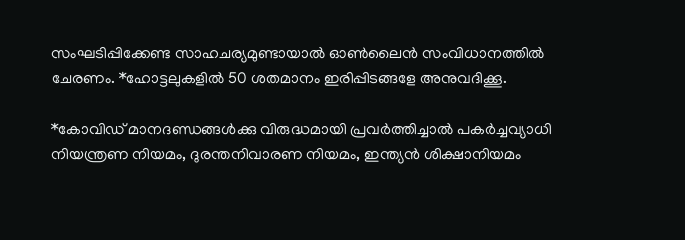സംഘടിപ്പിക്കേണ്ട സാഹചര്യമുണ്ടായാൽ ഓൺലൈൻ സംവിധാനത്തിൽ ചേരണം. *ഹോട്ടലുകളിൽ 50 ശതമാനം ഇരിപ്പിടങ്ങളേ അനുവദിക്കൂ.

*കോവിഡ് മാനദണ്ഡങ്ങൾക്കു വിരുദ്ധമായി പ്രവർത്തിച്ചാൽ പകർച്ചവ്യാധി നിയന്ത്രണ നിയമം, ദുരന്തനിവാരണ നിയമം, ഇന്ത്യൻ ശിക്ഷാനിയമം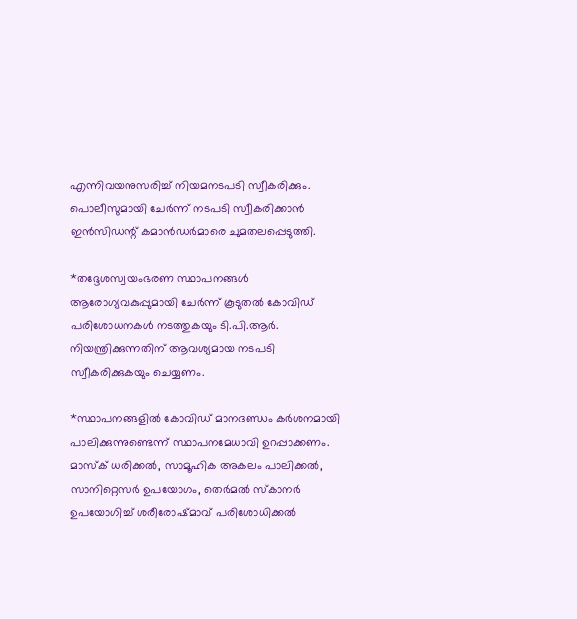എന്നിവയനുസരിച്ച് നിയമനടപടി സ്വീകരിക്കും. പൊലീസുമായി ചേർന്ന് നടപടി സ്വീകരിക്കാൻ ഇൻസിഡന്റ് കമാൻഡർമാരെ ചുമതലപ്പെടുത്തി.

*തദ്ദേശസ്വയംഭരണ സ്ഥാപനങ്ങൾ ആരോഗ്യവകുപ്പുമായി ചേർന്ന് കൂടുതൽ കോവിഡ് പരിശോധനകൾ നടത്തുകയും ടി.പി.ആർ. നിയന്ത്രിക്കുന്നതിന് ആവശ്യമായ നടപടി സ്വീകരിക്കുകയും ചെയ്യണം.

*സ്ഥാപനങ്ങളിൽ കോവിഡ് മാനദണ്ഡം കർശനമായി പാലിക്കുന്നുണ്ടെന്ന് സ്ഥാപനമേധാവി ഉറപ്പാക്കണം. മാസ്‌ക് ധരിക്കൽ, സാമൂഹിക അകലം പാലിക്കൽ, സാനിറ്റെസർ ഉപയോഗം, തെർമൽ സ്‌കാനർ ഉപയോഗിച്ച് ശരീരോഷ്മാവ് പരിശോധിക്കൽ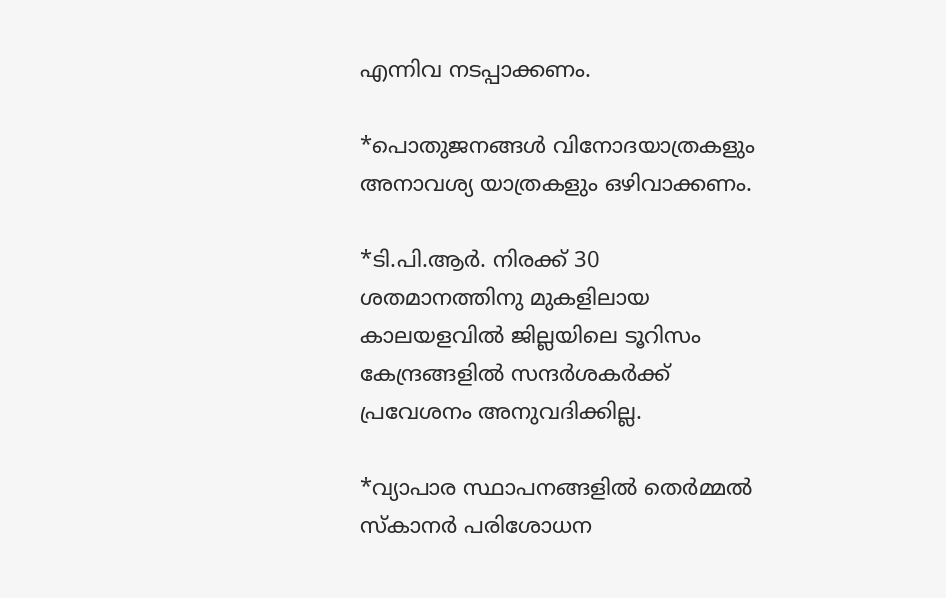എന്നിവ നടപ്പാക്കണം.

*പൊതുജനങ്ങൾ വിനോദയാത്രകളും അനാവശ്യ യാത്രകളും ഒഴിവാക്കണം.

*ടി.പി.ആർ. നിരക്ക് 30 ശതമാനത്തിനു മുകളിലായ കാലയളവിൽ ജില്ലയിലെ ടൂറിസം കേന്ദ്രങ്ങളിൽ സന്ദർശകർക്ക് പ്രവേശനം അനുവദിക്കില്ല.

*വ്യാപാര സ്ഥാപനങ്ങളിൽ തെർമ്മൽ സ്‌കാനർ പരിശോധന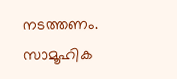നടത്തണം. സാമൂഹിക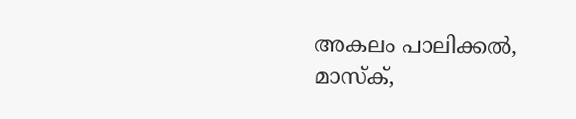അകലം പാലിക്കൽ, മാസ്‌ക്,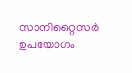സാനിറ്റൈസർ ഉപയോഗം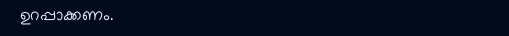ഉറപ്പാക്കണം.